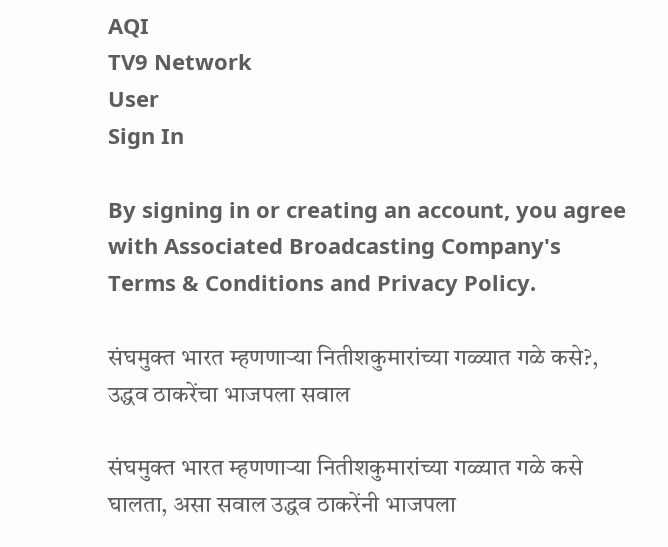AQI
TV9 Network
User
Sign In

By signing in or creating an account, you agree with Associated Broadcasting Company's Terms & Conditions and Privacy Policy.

संघमुक्त भारत म्हणणाऱ्या नितीशकुमारांच्या गळ्यात गळे कसे?, उद्धव ठाकरेंचा भाजपला सवाल

संघमुक्त भारत म्हणणाऱ्या नितीशकुमारांच्या गळ्यात गळे कसे घालता, असा सवाल उद्धव ठाकरेंनी भाजपला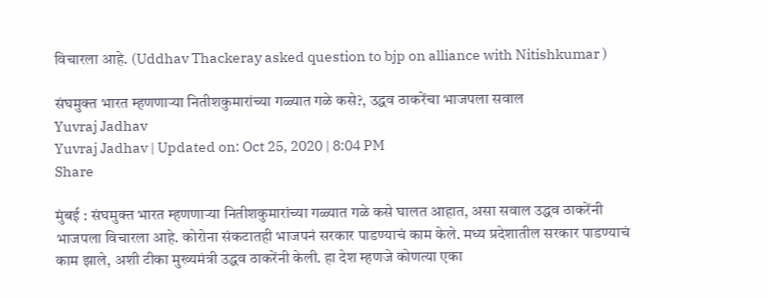विचारला आहे. (Uddhav Thackeray asked question to bjp on alliance with Nitishkumar )

संघमुक्त भारत म्हणणाऱ्या नितीशकुमारांच्या गळ्यात गळे कसे?, उद्धव ठाकरेंचा भाजपला सवाल
Yuvraj Jadhav
Yuvraj Jadhav | Updated on: Oct 25, 2020 | 8:04 PM
Share

मुंबई : संघमुक्त भारत म्हणणाऱ्या नितीशकुमारांच्या गळ्यात गळे कसे घालत आहात, असा सवाल उद्धव ठाकरेंनी भाजपला विचारला आहे. कोरोना संकटातही भाजपनं सरकार पाडण्याचं काम केले. मध्य प्रदेशातील सरकार पाडण्याचं काम झाले, अशी टीका मुख्यमंत्री उद्धव ठाकरेंनी केली. हा देश म्हणजे कोणत्या एका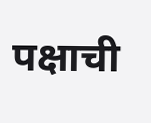पक्षाची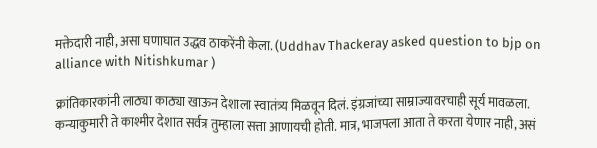मक्तेदारी नाही, असा घणाघात उद्धव ठाकरेंनी केला. (Uddhav Thackeray asked question to bjp on alliance with Nitishkumar )

क्रांतिकारकांनी लाठ्या काठ्या खाऊन देशाला स्वातंत्र्य मिळवून दिलं. इंग्रजांच्या साम्राज्यावरचाही सूर्य मावळला. कन्याकुमारी ते काश्मीर देशात सर्वत्र तुम्हाला सत्ता आणायची होती. मात्र, भाजपला आता ते करता येणार नाही, असं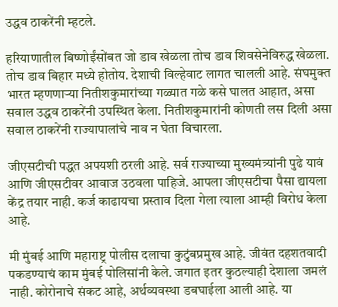उद्धव ठाकरेंनी म्हटले.

हरियाणातील बिष्णोईंसोंबत जो डाव खेळला तोच डाव शिवसेनेविरुद्ध खेळला. तोच डाव बिहार मध्ये होतोय. देशाची विल्हेवाट लागत चालली आहे. संघमुक्त भारत म्हणणाऱ्या नितीशकुमारांच्या गळ्यात गळे कसे घालत आहात, असा सवाल उद्धव ठाकरेंनी उपस्थित केला. नितीशकुमारांनी कोणती लस दिली असा सवाल ठाकरेंनी राज्यापालांचे नाव न घेता विचारला.

जीएसटीची पद्धत अपयशी ठरली आहे. सर्व राज्याच्या मुख्यमंत्र्यांनी पुढे यावं आणि जीएसटीवर आवाज उठवला पाहिजे. आपला जीएसटीचा पैसा द्यायला केंद्र तयार नाही. कर्ज काढायचा प्रस्ताव दिला गेला त्याला आम्ही विरोध केला आहे.

मी मुंबई आणि महाराष्ट्र पोलीस दलाचा कुटुंबप्रमुख आहे. जीवंत दहशतवादी पकडण्याचं काम मुंबई पोलिसांनी केले. जगात इतर कुठल्याही देशाला जमलं नाही. कोरोनाचे संकट आहे, अर्थव्यवस्था डबघाईला आली आहे. या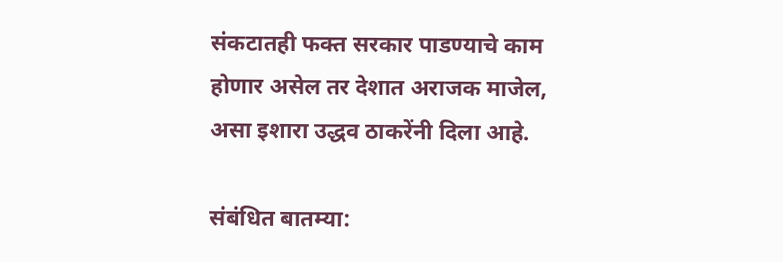संकटातही फक्त सरकार पाडण्याचे काम होणार असेल तर देशात अराजक माजेल, असा इशारा उद्धव ठाकरेंनी दिला आहे.

संबंधित बातम्या: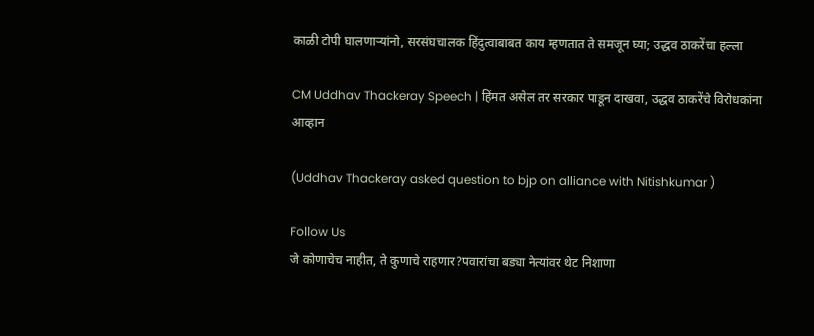काळी टोपी घालणाऱ्यांनो, सरसंघचालक हिंदुत्वाबाबत काय म्हणतात ते समजून घ्या; उद्धव ठाकरेंचा हल्ला

CM Uddhav Thackeray Speech | हिंमत असेल तर सरकार पाडून दाखवा, उद्धव ठाकरेंचे विरोधकांना आव्हान

(Uddhav Thackeray asked question to bjp on alliance with Nitishkumar )

Follow Us
जे कोणाचेच नाहीत, ते कुणाचे राहणार?पवारांचा बड्या नेत्यांवर थेट निशाणा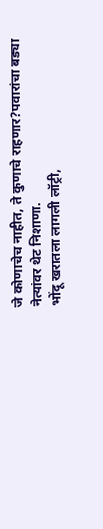जे कोणाचेच नाहीत, ते कुणाचे राहणार?पवारांचा बड्या नेत्यांवर थेट निशाणा.
भोंदू खरातला लागली लॉट्री,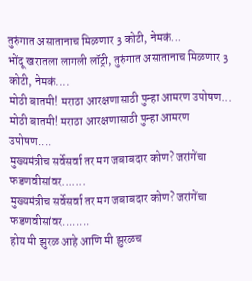तुरुंगात असातानाच मिळणार 3 कोटी, नेमकं...
भोंदू खरातला लागली लॉट्री, तुरुंगात असातानाच मिळणार 3 कोटी, नेमकं....
मोठी बातमी! मराठा आरक्षणासाठी पुन्हा आमरण उपोषण...
मोठी बातमी! मराठा आरक्षणासाठी पुन्हा आमरण उपोषण....
मुख्यमंत्रीच सर्वेसर्वा तर मग जबाबदार कोण? जरांगेंचा फडणवीसांवर.......
मुख्यमंत्रीच सर्वेसर्वा तर मग जबाबदार कोण? जरांगेंचा फडणवीसांवर........
होय मी झुरळ आहे आणि मी झुरळच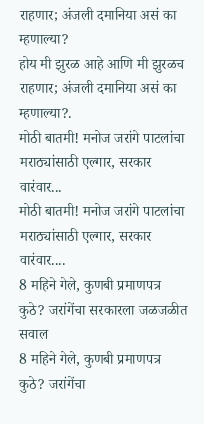राहणार; अंजली दमानिया असं का म्हणाल्या?
होय मी झुरळ आहे आणि मी झुरळच राहणार; अंजली दमानिया असं का म्हणाल्या?.
मोठी बातमी! मनोज जरांगे पाटलांचा मराठ्यांसाठी एल्गार, सरकार वारंवार...
मोठी बातमी! मनोज जरांगे पाटलांचा मराठ्यांसाठी एल्गार, सरकार वारंवार....
8 महिने गेले, कुणबी प्रमाणपत्र कुठे? जरांगेंचा सरकारला जळजळीत सवाल
8 महिने गेले, कुणबी प्रमाणपत्र कुठे? जरांगेंचा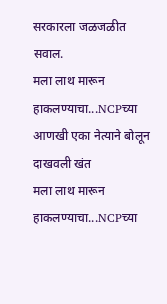सरकारला जळजळीत सवाल.
मला लाथ मारून हाकलण्याचा...NCPच्या आणखी एका नेत्याने बोलून दाखवली खंत
मला लाथ मारून हाकलण्याचा...NCPच्या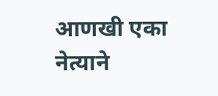आणखी एका नेत्याने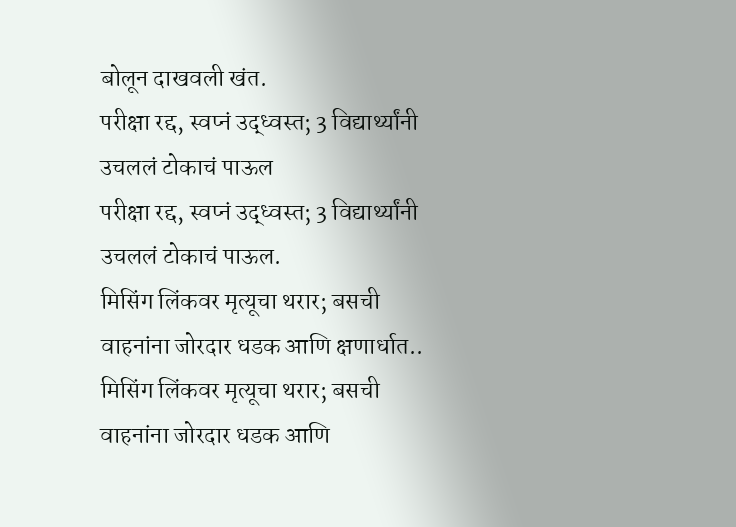बोलून दाखवली खंत.
परीक्षा रद्द, स्वप्नं उद्ध्वस्त; 3 विद्यार्थ्यांनी उचललं टोकाचं पाऊल
परीक्षा रद्द, स्वप्नं उद्ध्वस्त; 3 विद्यार्थ्यांनी उचललं टोकाचं पाऊल.
मिसिंग लिंकवर मृत्यूचा थरार; बसची वाहनांना जोरदार धडक आणि क्षणार्धात..
मिसिंग लिंकवर मृत्यूचा थरार; बसची वाहनांना जोरदार धडक आणि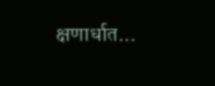क्षणार्धात...